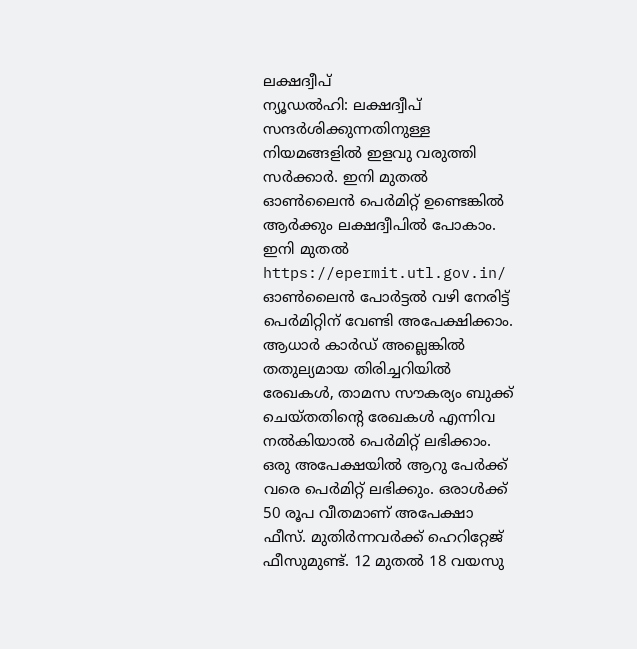ലക്ഷദ്വീപ്
ന്യൂഡൽഹി: ലക്ഷദ്വീപ് സന്ദർശിക്കുന്നതിനുള്ള നിയമങ്ങളിൽ ഇളവു വരുത്തി സർക്കാർ. ഇനി മുതൽ ഓൺലൈൻ പെർമിറ്റ് ഉണ്ടെങ്കിൽ ആർക്കും ലക്ഷദ്വീപിൽ പോകാം. ഇനി മുതൽ https://epermit.utl.gov.in/ ഓൺലൈൻ പോർട്ടൽ വഴി നേരിട്ട് പെർമിറ്റിന് വേണ്ടി അപേക്ഷിക്കാം. ആധാർ കാർഡ് അല്ലെങ്കിൽ തതുല്യമായ തിരിച്ചറിയിൽ രേഖകൾ, താമസ സൗകര്യം ബുക്ക് ചെയ്തതിന്റെ രേഖകൾ എന്നിവ നൽകിയാൽ പെർമിറ്റ് ലഭിക്കാം. ഒരു അപേക്ഷയിൽ ആറു പേർക്ക് വരെ പെർമിറ്റ് ലഭിക്കും. ഒരാൾക്ക് 50 രൂപ വീതമാണ് അപേക്ഷാ ഫീസ്. മുതിർന്നവർക്ക് ഹെറിറ്റേജ് ഫീസുമുണ്ട്. 12 മുതൽ 18 വയസു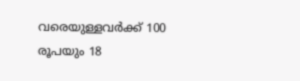വരെയുള്ളവർക്ക് 100 രൂപയും 18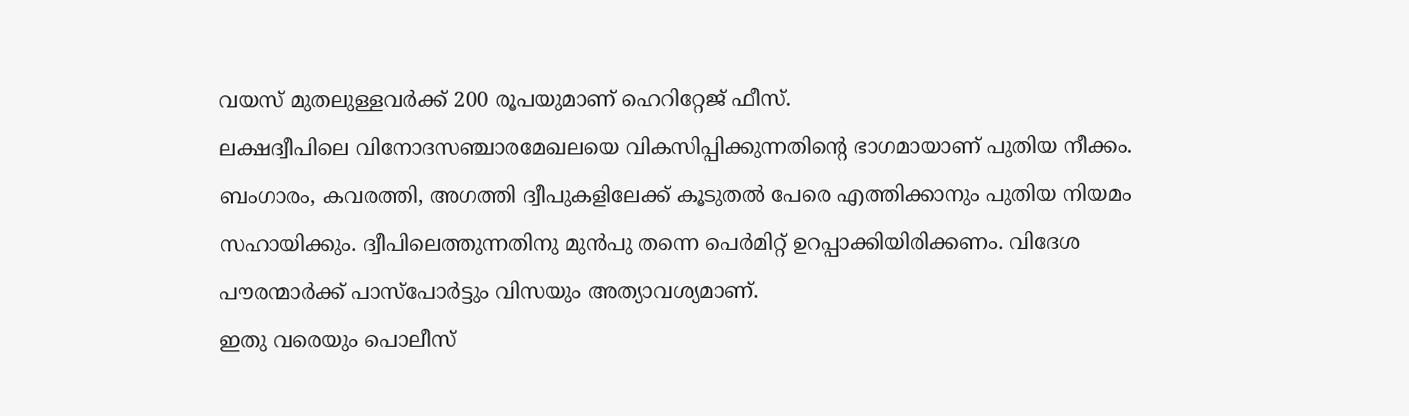വയസ് മുതലുള്ളവർക്ക് 200 രൂപയുമാണ് ഹെറിറ്റേജ് ഫീസ്.
ലക്ഷദ്വീപിലെ വിനോദസഞ്ചാരമേഖലയെ വികസിപ്പിക്കുന്നതിന്റെ ഭാഗമായാണ് പുതിയ നീക്കം. ബംഗാരം, കവരത്തി, അഗത്തി ദ്വീപുകളിലേക്ക് കൂടുതൽ പേരെ എത്തിക്കാനും പുതിയ നിയമം സഹായിക്കും. ദ്വീപിലെത്തുന്നതിനു മുൻപു തന്നെ പെർമിറ്റ് ഉറപ്പാക്കിയിരിക്കണം. വിദേശ പൗരന്മാർക്ക് പാസ്പോർട്ടും വിസയും അത്യാവശ്യമാണ്.
ഇതു വരെയും പൊലീസ്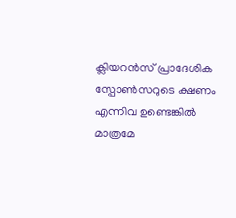ക്ലിയറൻസ് പ്രാദേശിക സ്പോൺസറുടെ ക്ഷണം എന്നിവ ഉണ്ടെങ്കിൽ മാത്രമേ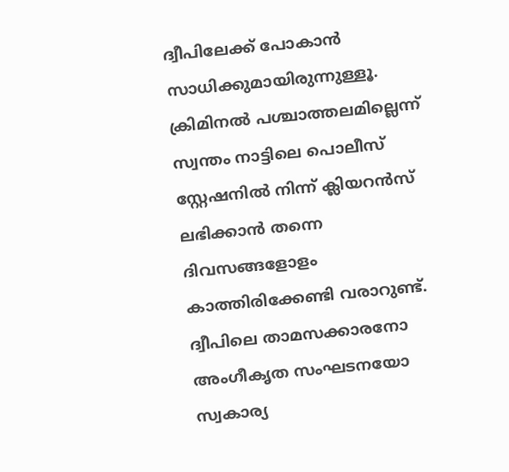ദ്വീപിലേക്ക് പോകാൻ സാധിക്കുമായിരുന്നുള്ളൂ. ക്രിമിനൽ പശ്ചാത്തലമില്ലെന്ന് സ്വന്തം നാട്ടിലെ പൊലീസ് സ്റ്റേഷനിൽ നിന്ന് ക്ലിയറൻസ് ലഭിക്കാൻ തന്നെ ദിവസങ്ങളോളം കാത്തിരിക്കേണ്ടി വരാറുണ്ട്. ദ്വീപിലെ താമസക്കാരനോ അംഗീകൃത സംഘടനയോ സ്വകാര്യ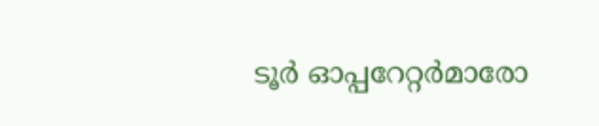ടൂർ ഓപ്പറേറ്റർമാരോ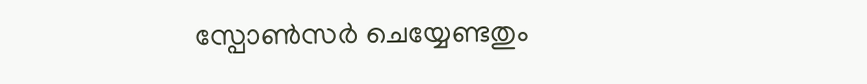സ്പോൺസർ ചെയ്യേണ്ടതും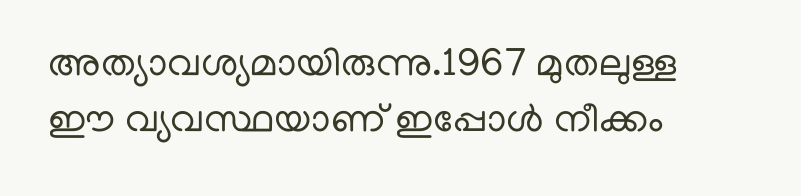അത്യാവശ്യമായിരുന്നു.1967 മുതലുള്ള ഈ വ്യവസ്ഥയാണ് ഇപ്പോൾ നീക്കം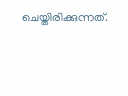ചെയ്തിരിക്കുന്നത്.